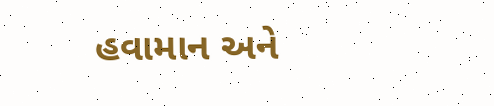હવામાન અને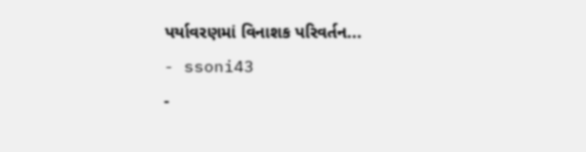પર્યાવરણમાં વિનાશક પરિવર્તન...
- ssoni43
-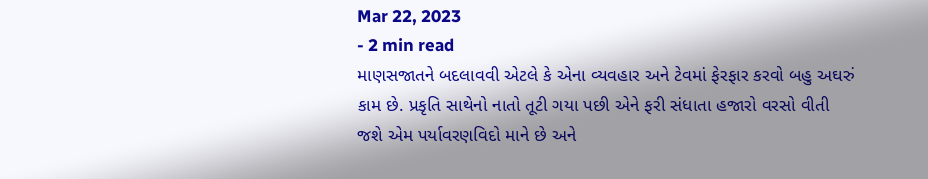Mar 22, 2023
- 2 min read
માણસજાતને બદલાવવી એટલે કે એના વ્યવહાર અને ટેવમાં ફેરફાર કરવો બહુ અઘરું કામ છે. પ્રકૃતિ સાથેનો નાતો તૂટી ગયા પછી એને ફરી સંધાતા હજારો વરસો વીતી જશે એમ પર્યાવરણવિદો માને છે અને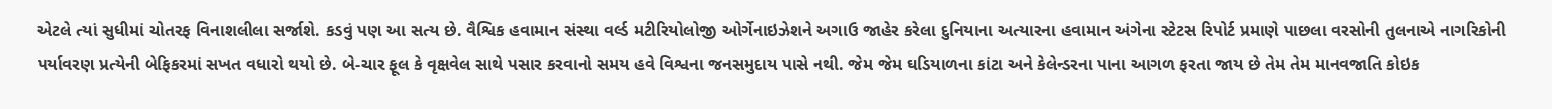એટલે ત્યાં સુધીમાં ચોતરફ વિનાશલીલા સર્જાશે. કડવું પણ આ સત્ય છે. વૈશ્વિક હવામાન સંસ્થા વર્લ્ડ મટીરિયોલોજી ઓર્ગેનાઇઝેશને અગાઉ જાહેર કરેલા દુનિયાના અત્યારના હવામાન અંગેના સ્ટેટસ રિપોર્ટ પ્રમાણે પાછલા વરસોની તુલનાએ નાગરિકોની પર્યાવરણ પ્રત્યેની બેફિકરમાં સખત વધારો થયો છે. બે-ચાર ફૂલ કે વૃક્ષવેલ સાથે પસાર કરવાનો સમય હવે વિશ્વના જનસમુદાય પાસે નથી. જેમ જેમ ઘડિયાળના કાંટા અને કેલેન્ડરના પાના આગળ ફરતા જાય છે તેમ તેમ માનવજાતિ કોઇક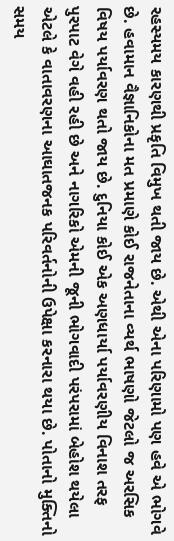રહસ્યમય કારણથી પ્રકૃતિ વિમુખ થતી જાય છે. એથી એના પરિણામો પણ હવે એ ભોગવે છે. હવામાન વૈજ્ઞાનિકોના મત પ્રમાણે કોઈ રાજનેતાના વ્યર્થ ભાષણો જેટલો જ અરસિક વિષય પર્યાવરણ થતો જાય છે. દુનિયા કોઈ એક અણધાર્યા પર્યાવરણીય વિનાશ તરફ પુરપાટ વેગે વહી રહી છે અને નાગરિકો એમની જૂની ભોગવાદી પરંપરામાં બેહોશ થયેલા એટલે કે વાતાવરણના આઘાતજનક પરિવર્તનોની ઉપેક્ષા કરનારા થયા છે. પોતાનો મુક્તિનો સમય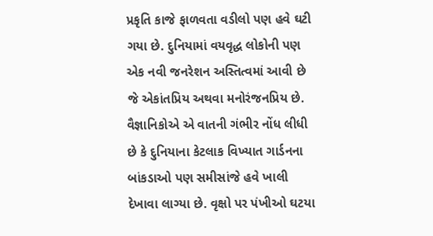પ્રકૃતિ કાજે ફાળવતા વડીલો પણ હવે ઘટી ગયા છે. દુનિયામાં વયવૃદ્ધ લોકોની પણ એક નવી જનરેશન અસ્તિત્વમાં આવી છે જે એકાંતપ્રિય અથવા મનોરંજનપ્રિય છે. વૈજ્ઞાનિકોએ એ વાતની ગંભીર નોંધ લીધી છે કે દુનિયાના કેટલાક વિખ્યાત ગાર્ડનના બાંકડાઓ પણ સમીસાંજે હવે ખાલી દેખાવા લાગ્યા છે. વૃક્ષો પર પંખીઓ ઘટયા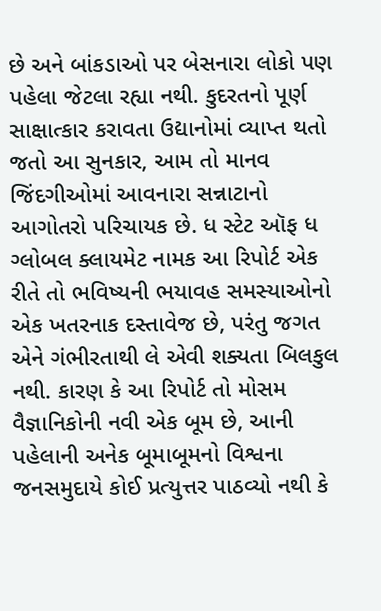છે અને બાંકડાઓ પર બેસનારા લોકો પણ પહેલા જેટલા રહ્યા નથી. કુદરતનો પૂર્ણ સાક્ષાત્કાર કરાવતા ઉદ્યાનોમાં વ્યાપ્ત થતો જતો આ સુનકાર, આમ તો માનવ જિંદગીઓમાં આવનારા સન્નાટાનો આગોતરો પરિચાયક છે. ધ સ્ટેટ ઑફ ધ ગ્લોબલ ક્લાયમેટ નામક આ રિપોર્ટ એક રીતે તો ભવિષ્યની ભયાવહ સમસ્યાઓનો એક ખતરનાક દસ્તાવેજ છે, પરંતુ જગત એને ગંભીરતાથી લે એવી શક્યતા બિલકુલ નથી. કારણ કે આ રિપોર્ટ તો મોસમ વૈજ્ઞાનિકોની નવી એક બૂમ છે, આની પહેલાની અનેક બૂમાબૂમનો વિશ્વના જનસમુદાયે કોઈ પ્રત્યુત્તર પાઠવ્યો નથી કે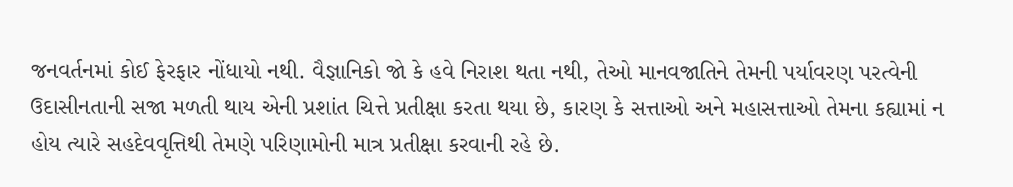જનવર્તનમાં કોઈ ફેરફાર નોંધાયો નથી. વૈજ્ઞાનિકો જો કે હવે નિરાશ થતા નથી, તેઓ માનવજાતિને તેમની પર્યાવરણ પરત્વેની ઉદાસીનતાની સજા મળતી થાય એની પ્રશાંત ચિત્તે પ્રતીક્ષા કરતા થયા છે, કારણ કે સત્તાઓ અને મહાસત્તાઓ તેમના કહ્યામાં ન હોય ત્યારે સહદેવવૃત્તિથી તેમણે પરિણામોની માત્ર પ્રતીક્ષા કરવાની રહે છે.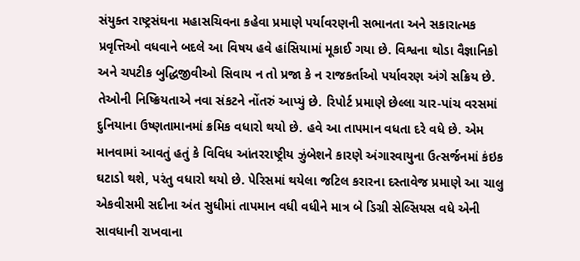સંયુક્ત રાષ્ટ્રસંઘના મહાસચિવના કહેવા પ્રમાણે પર્યાવરણની સભાનતા અને સકારાત્મક પ્રવૃત્તિઓ વધવાને બદલે આ વિષય હવે હાંસિયામાં મૂકાઈ ગયા છે. વિશ્વના થોડા વૈજ્ઞાનિકો અને ચપટીક બુદ્ધિજીવીઓ સિવાય ન તો પ્રજા કે ન રાજકર્તાઓ પર્યાવરણ અંગે સક્રિય છે. તેઓની નિષ્ક્રિયતાએ નવા સંકટને નોંતરું આપ્યું છે. રિપોર્ટ પ્રમાણે છેલ્લા ચાર-પાંચ વરસમાં દુનિયાના ઉષ્ણતામાનમાં ક્રમિક વધારો થયો છે. હવે આ તાપમાન વધતા દરે વધે છે. એમ માનવામાં આવતું હતું કે વિવિધ આંતરરાષ્ટ્રીય ઝુંબેશને કારણે અંગારવાયુના ઉત્સર્જનમાં કંઇક ઘટાડો થશે, પરંતુ વધારો થયો છે. પેરિસમાં થયેલા જટિલ કરારના દસ્તાવેજ પ્રમાણે આ ચાલુ એકવીસમી સદીના અંત સુધીમાં તાપમાન વધી વધીને માત્ર બે ડિગ્રી સેલ્સિયસ વધે એની સાવધાની રાખવાના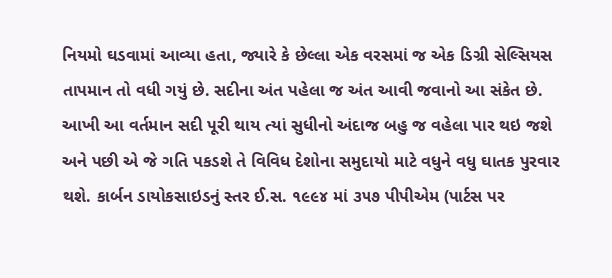નિયમો ઘડવામાં આવ્યા હતા, જ્યારે કે છેલ્લા એક વરસમાં જ એક ડિગ્રી સેલ્સિયસ તાપમાન તો વધી ગયું છે. સદીના અંત પહેલા જ અંત આવી જવાનો આ સંકેત છે. આખી આ વર્તમાન સદી પૂરી થાય ત્યાં સુધીનો અંદાજ બહુ જ વહેલા પાર થઇ જશે અને પછી એ જે ગતિ પકડશે તે વિવિધ દેશોના સમુદાયો માટે વધુને વધુ ઘાતક પુરવાર થશે. કાર્બન ડાયોકસાઇડનું સ્તર ઈ.સ. ૧૯૯૪ માં ૩૫૭ પીપીએમ (પાર્ટસ પર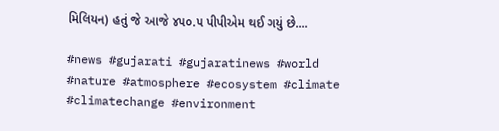મિલિયન) હતું જે આજે ૪૫૦.૫ પીપીએમ થઈ ગયું છે....

#news #gujarati #gujaratinews #world #nature #atmosphere #ecosystem #climate #climatechange #environment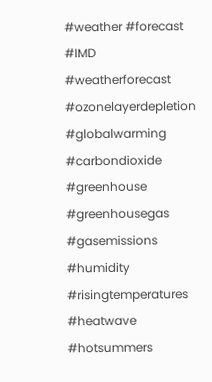#weather #forecast #IMD #weatherforecast #ozonelayerdepletion #globalwarming #carbondioxide #greenhouse #greenhousegas #gasemissions #humidity #risingtemperatures #heatwave #hotsummers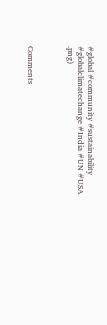#global #community #sustainability #globalclimatechange #India #UN #USA
.png)



Comments